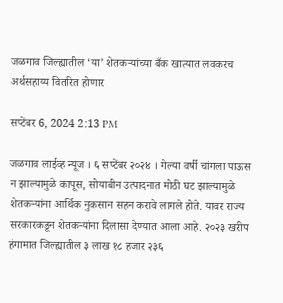जळगाव जिल्ह्यातील ‘या’ शेतकऱ्यांच्या बँक खात्यात लवकरच अर्थसहाय्य वितरित होणार

सप्टेंबर 6, 2024 2:13 PM

जळगाव लाईव्ह न्यूज । ६ सप्टेंबर २०२४ । गेल्या वर्षी चांगला पाऊस न झाल्यामुळे कापूस, सोयाबीन उत्पादनात मोठी घट झाल्यामुळे शेतकऱ्यांना आर्थिक नुकसान सहन करावे लागले होते. यावर राज्य सरकारकडून शेतकऱ्यांना दिलासा देण्यात आला आहे. २०२३ खरीप हंगामात जिल्ह्यातील ३ लाख १८ हजार २३६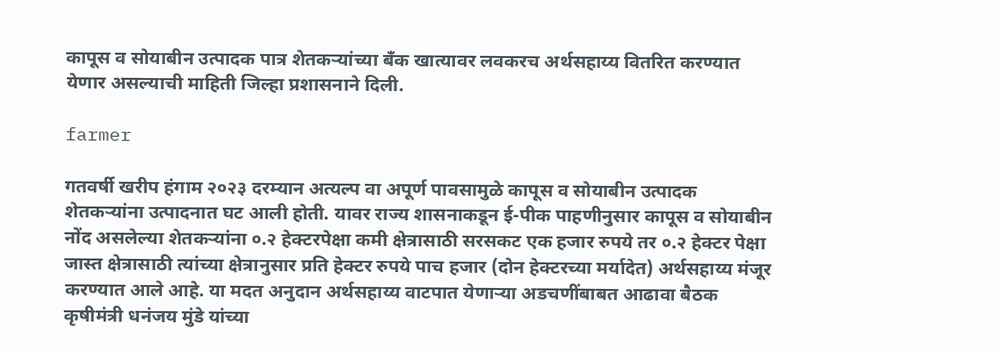कापूस व सोयाबीन उत्पादक पात्र शेतकऱ्यांच्या बँक खात्यावर लवकरच अर्थसहाय्य वितरित करण्यात येणार असल्याची माहिती जिल्हा प्रशासनाने दिली.

farmer

गतवर्षी खरीप हंगाम २०२३ दरम्यान अत्यल्प वा अपूर्ण पावसामुळे कापूस व सोयाबीन उत्पादक शेतकऱ्यांना उत्पादनात घट आली होती. यावर राज्य शासनाकडून ई-पीक पाहणीनुसार कापूस व सोयाबीन नोंद असलेल्या शेतकऱ्यांना ०.२ हेक्टरपेक्षा कमी क्षेत्रासाठी सरसकट एक हजार रुपये तर ०.२ हेक्टर पेक्षा जास्त क्षेत्रासाठी त्यांच्या क्षेत्रानुसार प्रति हेक्टर रुपये पाच हजार (दोन हेक्टरच्या मर्यादेत) अर्थसहाय्य मंजूर करण्यात आले आहे. या मदत अनुदान अर्थसहाय्य वाटपात येणाऱ्या अडचणींबाबत आढावा बैठक कृषीमंत्री धनंजय मुंडे यांच्या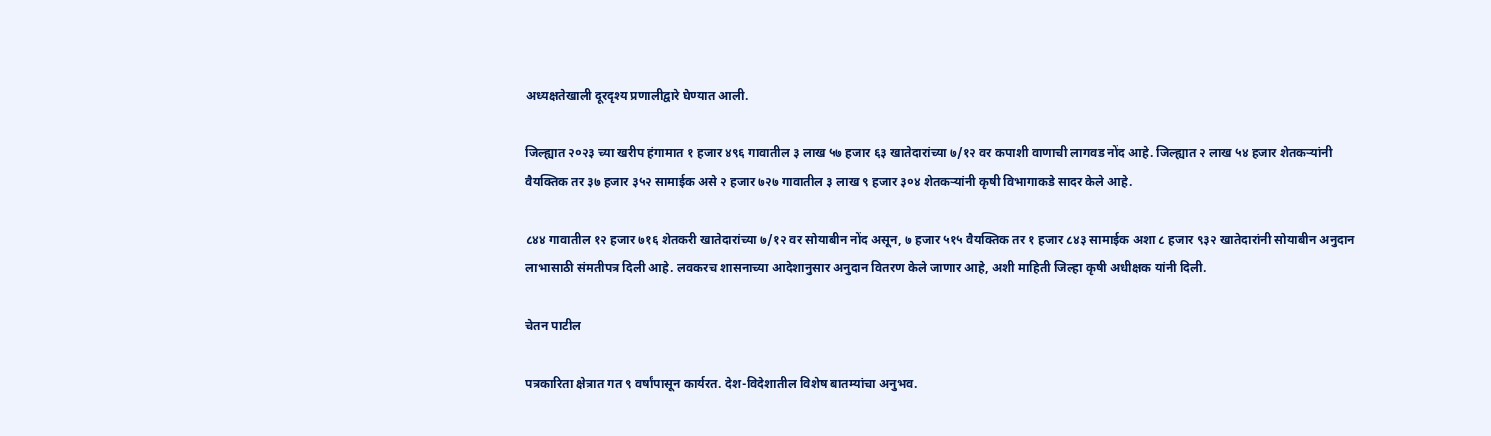अध्यक्षतेखाली दूरदृश्य प्रणालीद्वारे घेण्यात आली.

जिल्ह्यात २०२३ च्या खरीप हंगामात १ हजार ४९६ गावातील ३ लाख ५७ हजार ६३ खातेदारांच्या ७/१२ वर कपाशी वाणाची लागवड नोंद आहे. जिल्ह्यात २ लाख ५४ हजार शेतकऱ्यांनी वैयक्तिक तर ३७ हजार ३५२ सामाईक असे २ हजार ७२७ गावातील ३ लाख ९ हजार ३०४ शेतकऱ्यांनी कृषी विभागाकडे सादर केले आहे.

८४४ गावातील १२ हजार ७१६ शेतकरी खातेदारांच्या ७/१२ वर सोयाबीन नोंद असून, ७ हजार ५१५ वैयक्तिक तर १ हजार ८४३ सामाईक अशा ८ हजार ९३२ खातेदारांनी सोयाबीन अनुदान लाभासाठी संमतीपत्र दिली आहे. लवकरच शासनाच्या आदेशानुसार अनुदान वितरण केले जाणार आहे, अशी माहिती जिल्हा कृषी अधीक्षक यांनी दिली.

चेतन पाटील

पत्रकारिता क्षेत्रात गत ९ वर्षांपासून कार्यरत. देश-विदेशातील विशेष बातम्यांचा अनुभव.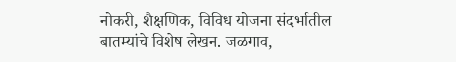नोकरी, शैक्षणिक, विविध योजना संदर्भातील बातम्यांचे विशेष लेखन. जळगाव,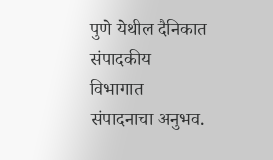पुणे येथील दैनिकात संपादकीय विभागात संपादनाचा अनुभव.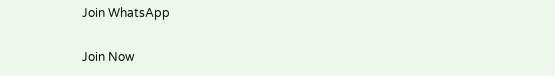Join WhatsApp

Join Now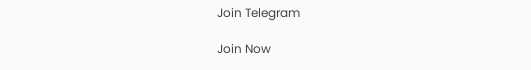Join Telegram

Join Now